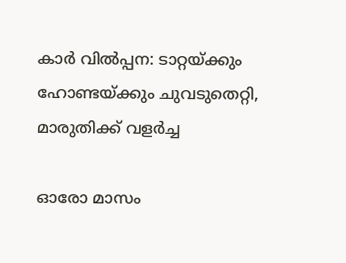കാര്‍ വില്‍പ്പന: ടാറ്റയ്ക്കും ഹോണ്ടയ്ക്കും ചുവടുതെറ്റി, മാരുതിക്ക് വളര്‍ച്ച

ഓരോ മാസം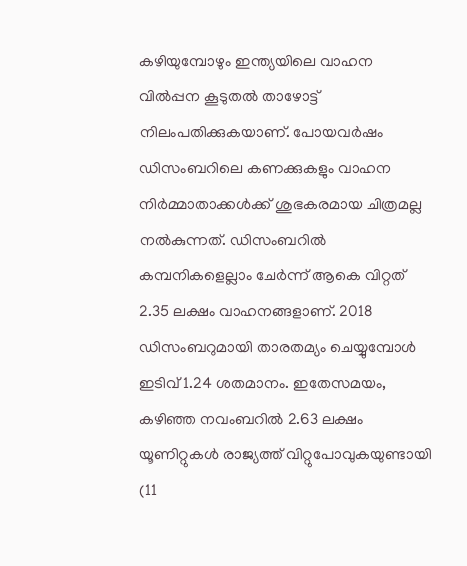കഴിയുമ്പോഴും ഇന്ത്യയിലെ വാഹന വില്‍പ്പന കൂടുതല്‍ താഴോട്ട് നിലംപതിക്കുകയാണ്. പോയവര്‍ഷം ഡിസംബറിലെ കണക്കുകളും വാഹന നിര്‍മ്മാതാക്കള്‍ക്ക് ശുഭകരമായ ചിത്രമല്ല നല്‍കുന്നത്. ഡിസംബറില്‍ കമ്പനികളെല്ലാം ചേര്‍ന്ന് ആകെ വിറ്റത് 2.35 ലക്ഷം വാഹനങ്ങളാണ്. 2018 ഡിസംബറുമായി താരതമ്യം ചെയ്യുമ്പോള്‍ ഇടിവ് 1.24 ശതമാനം. ഇതേസമയം, കഴിഞ്ഞ നവംബറില്‍ 2.63 ലക്ഷം യൂണിറ്റുകള്‍ രാജ്യത്ത് വിറ്റുപോവുകയുണ്ടായി (11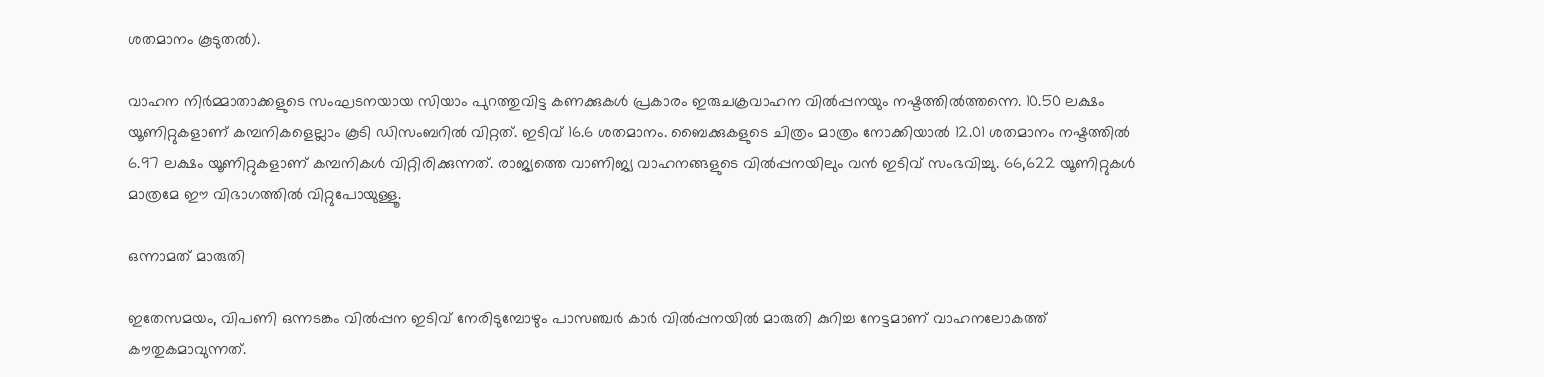ശതമാനം കൂടുതല്‍).

വാഹന നിർമ്മാതാക്കളുടെ സംഘടനയായ സിയാം പുറത്തുവിട്ട കണക്കുകൾ പ്രകാരം ഇരുചക്രവാഹന വിൽപ്പനയും നഷ്ടത്തിൽത്തന്നെ. 10.50 ലക്ഷം യൂണിറ്റുകളാണ് കമ്പനികളെല്ലാം കൂടി ഡിസംബറിൽ വിറ്റത്. ഇടിവ് 16.6 ശതമാനം. ബൈക്കുകളുടെ ചിത്രം മാത്രം നോക്കിയാൽ 12.01 ശതമാനം നഷ്ടത്തിൽ 6.97 ലക്ഷം യൂണിറ്റുകളാണ് കമ്പനികൾ വിറ്റിരിക്കുന്നത്. രാജ്യത്തെ വാണിജ്യ വാഹനങ്ങളുടെ വിൽപ്പനയിലും വൻ ഇടിവ് സംഭവിച്ചു. 66,622 യൂണിറ്റുകൾ മാത്രമേ ഈ വിഭാഗത്തിൽ വിറ്റുപോയുള്ളൂ.

ഒന്നാമത് മാരുതി

ഇതേസമയം, വിപണി ഒന്നടങ്കം വില്‍പ്പന ഇടിവ് നേരിടുമ്പോഴും പാസഞ്ചർ കാർ വിൽപ്പനയിൽ മാരുതി കുറിച്ച നേട്ടമാണ് വാഹനലോകത്ത് കൗതുകമാവുന്നത്.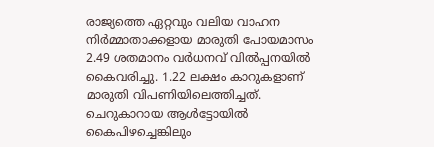രാജ്യത്തെ ഏറ്റവും വലിയ വാഹന നിര്‍മ്മാതാക്കളായ മാരുതി പോയമാസം 2.49 ശതമാനം വര്‍ധനവ് വില്‍പ്പനയില്‍ കൈവരിച്ചു. 1.22 ലക്ഷം കാറുകളാണ് മാരുതി വിപണിയിലെത്തിച്ചത്. ചെറുകാറായ ആള്‍ട്ടോയില്‍ കൈപിഴച്ചെങ്കിലും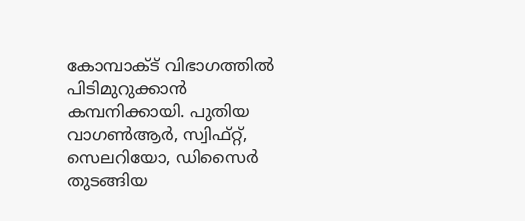കോമ്പാക്ട് വിഭാഗത്തില്‍ പിടിമുറുക്കാന്‍ കമ്പനിക്കായി. പുതിയ വാഗണ്‍ആര്‍, സ്വിഫ്റ്റ്, സെലറിയോ, ഡിസൈര്‍ തുടങ്ങിയ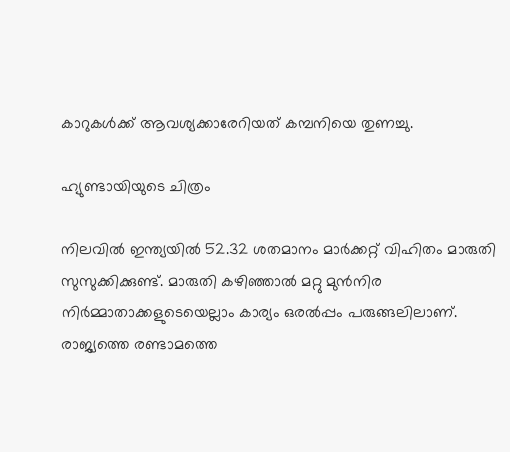കാറുകള്‍ക്ക് ആവശ്യക്കാരേറിയത് കമ്പനിയെ തുണച്ചു.

ഹ്യുണ്ടായിയുടെ ചിത്രം

നിലവില്‍ ഇന്ത്യയില്‍ 52.32 ശതമാനം മാര്‍ക്കറ്റ് വിഹിതം മാരുതി സുസുക്കിക്കുണ്ട്. മാരുതി കഴിഞ്ഞാല്‍ മറ്റു മുന്‍നിര നിര്‍മ്മാതാക്കളുടെയെല്ലാം കാര്യം ഒരല്‍പ്പം പരുങ്ങലിലാണ്. രാജ്യത്തെ രണ്ടാമത്തെ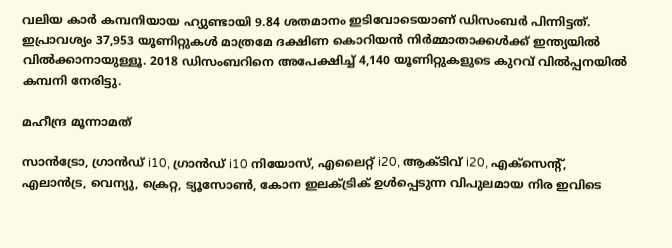വലിയ കാര്‍ കമ്പനിയായ ഹ്യുണ്ടായി 9.84 ശതമാനം ഇടിവോടെയാണ് ഡിസംബര്‍ പിന്നിട്ടത്. ഇപ്രാവശ്യം 37,953 യൂണിറ്റുകള്‍ മാത്രമേ ദക്ഷിണ കൊറിയന്‍ നിര്‍മ്മാതാക്കള്‍ക്ക് ഇന്ത്യയില്‍ വില്‍ക്കാനായുള്ളൂ. 2018 ഡിസംബറിനെ അപേക്ഷിച്ച് 4,140 യൂണിറ്റുകളുടെ കുറവ് വില്‍പ്പനയില്‍ കമ്പനി നേരിട്ടു.

മഹീന്ദ്ര മൂന്നാമത്

സാന്‍ട്രോ, ഗ്രാന്‍ഡ് i10, ഗ്രാന്‍ഡ് i10 നിയോസ്, എലൈറ്റ് i20, ആക്ടിവ് i20, എക്‌സെന്റ്, എലാന്‍ട്ര, വെന്യു, ക്രെറ്റ, ട്യൂസോണ്‍, കോന ഇലക്ട്രിക് ഉള്‍പ്പെടുന്ന വിപുലമായ നിര ഇവിടെ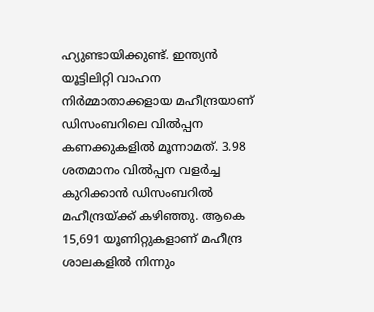ഹ്യുണ്ടായിക്കുണ്ട്. ഇന്ത്യന്‍ യൂട്ടിലിറ്റി വാഹന നിര്‍മ്മാതാക്കളായ മഹീന്ദ്രയാണ് ഡിസംബറിലെ വില്‍പ്പന കണക്കുകളില്‍ മൂന്നാമത്. 3.98 ശതമാനം വില്‍പ്പന വളര്‍ച്ച കുറിക്കാന്‍ ഡിസംബറില്‍ മഹീന്ദ്രയ്ക്ക് കഴിഞ്ഞു. ആകെ 15,691 യൂണിറ്റുകളാണ് മഹീന്ദ്ര ശാലകളില്‍ നിന്നും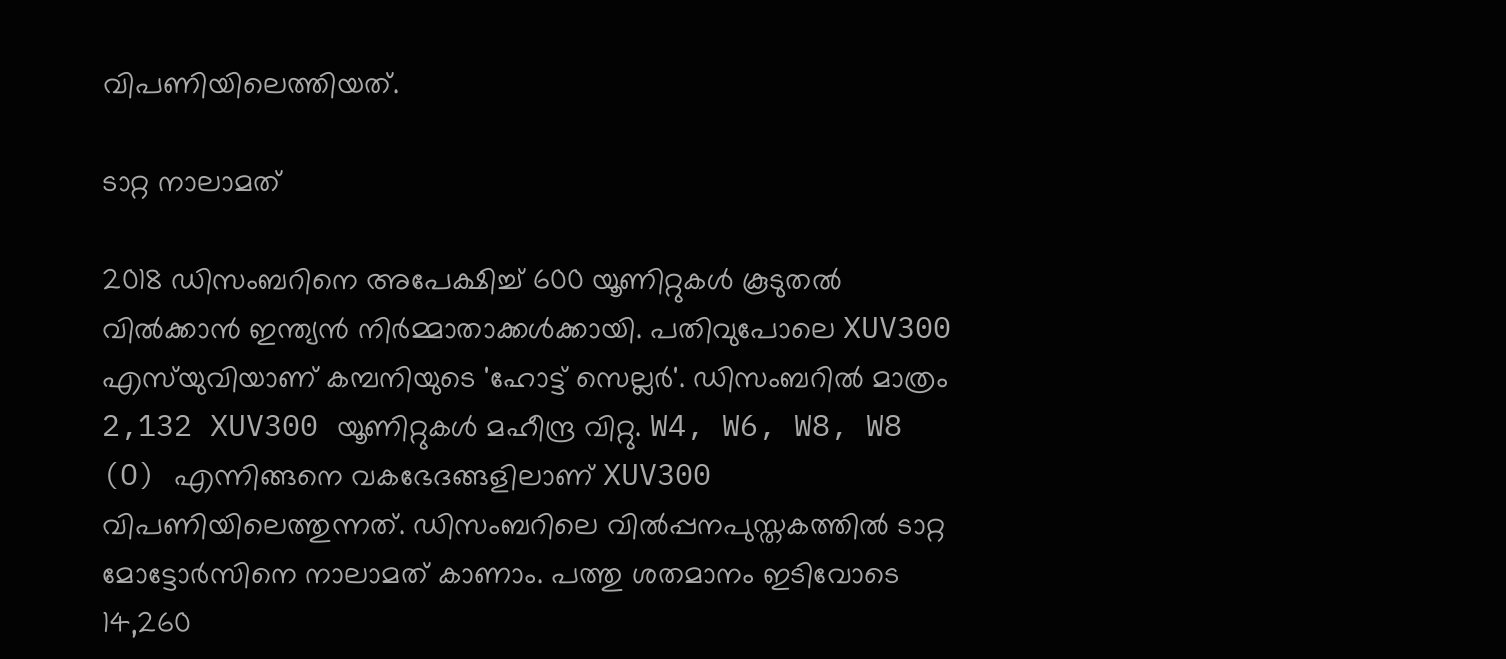വിപണിയിലെത്തിയത്.

ടാറ്റ നാലാമത്

2018 ഡിസംബറിനെ അപേക്ഷിച്ച് 600 യൂണിറ്റുകള്‍ കൂടുതല്‍ വില്‍ക്കാന്‍ ഇന്ത്യന്‍ നിര്‍മ്മാതാക്കള്‍ക്കായി. പതിവുപോലെ XUV300 എസ്‌യുവിയാണ് കമ്പനിയുടെ 'ഹോട്ട് സെല്ലര്‍'. ഡിസംബറില്‍ മാത്രം 2,132 XUV300 യൂണിറ്റുകള്‍ മഹീന്ദ്ര വിറ്റു. W4, W6, W8, W8 (O) എന്നിങ്ങനെ വകഭേദങ്ങളിലാണ് XUV300 വിപണിയിലെത്തുന്നത്. ഡിസംബറിലെ വില്‍പ്പനപുസ്തകത്തില്‍ ടാറ്റ മോട്ടോര്‍സിനെ നാലാമത് കാണാം. പത്തു ശതമാനം ഇടിവോടെ 14,260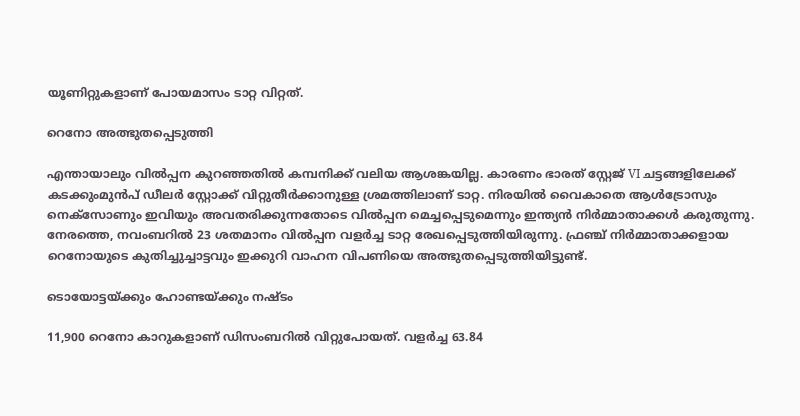യൂണിറ്റുകളാണ് പോയമാസം ടാറ്റ വിറ്റത്.

റെനോ അത്ഭുതപ്പെടുത്തി

എന്തായാലും വില്‍പ്പന കുറഞ്ഞതില്‍ കമ്പനിക്ക് വലിയ ആശങ്കയില്ല. കാരണം ഭാരത് സ്റ്റേജ് VI ചട്ടങ്ങളിലേക്ക് കടക്കുംമുന്‍പ് ഡീലര്‍ സ്റ്റോക്ക് വിറ്റുതീര്‍ക്കാനുള്ള ശ്രമത്തിലാണ് ടാറ്റ. നിരയില്‍ വൈകാതെ ആള്‍ട്രോസും നെക്‌സോണും ഇവിയും അവതരിക്കുന്നതോടെ വില്‍പ്പന മെച്ചപ്പെടുമെന്നും ഇന്ത്യന്‍ നിര്‍മ്മാതാക്കള്‍ കരുതുന്നു. നേരത്തെ, നവംബറില്‍ 23 ശതമാനം വില്‍പ്പന വളര്‍ച്ച ടാറ്റ രേഖപ്പെടുത്തിയിരുന്നു. ഫ്രഞ്ച് നിര്‍മ്മാതാക്കളായ റെനോയുടെ കുതിച്ചുച്ചാട്ടവും ഇക്കുറി വാഹന വിപണിയെ അത്ഭുതപ്പെടുത്തിയിട്ടുണ്ട്.

ടൊയോട്ടയ്ക്കും ഹോണ്ടയ്ക്കും നഷ്ടം

11,900 റെനോ കാറുകളാണ് ഡിസംബറില്‍ വിറ്റുപോയത്. വളര്‍ച്ച 63.84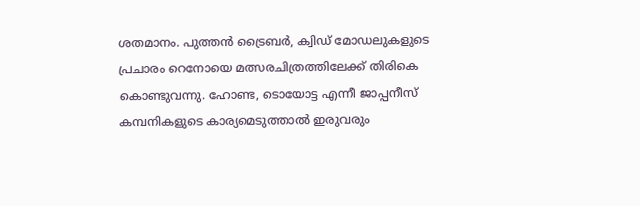ശതമാനം. പുത്തന്‍ ട്രൈബര്‍, ക്വിഡ് മോഡലുകളുടെ പ്രചാരം റെനോയെ മത്സരചിത്രത്തിലേക്ക് തിരികെ കൊണ്ടുവന്നു. ഹോണ്ട, ടൊയോട്ട എന്നീ ജാപ്പനീസ് കമ്പനികളുടെ കാര്യമെടുത്താല്‍ ഇരുവരും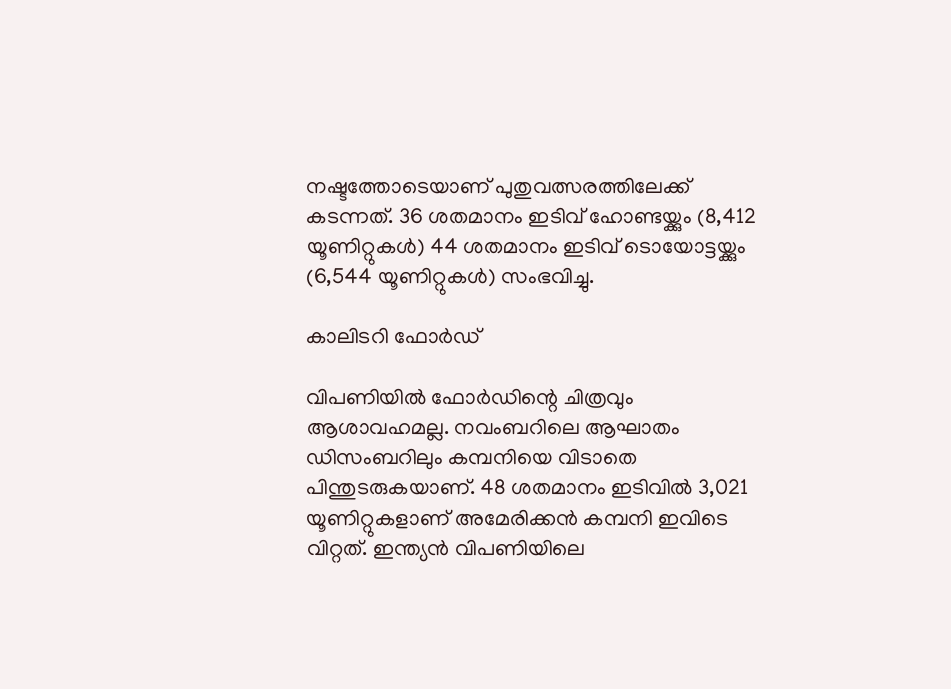നഷ്ടത്തോടെയാണ് പുതുവത്സരത്തിലേക്ക് കടന്നത്. 36 ശതമാനം ഇടിവ് ഹോണ്ടയ്ക്കും (8,412 യൂണിറ്റുകള്‍) 44 ശതമാനം ഇടിവ് ടൊയോട്ടയ്ക്കും (6,544 യൂണിറ്റുകള്‍) സംഭവിച്ചു.

കാലിടറി ഫോർഡ്

വിപണിയില്‍ ഫോര്‍ഡിന്റെ ചിത്രവും ആശാവഹമല്ല. നവംബറിലെ ആഘാതം ഡിസംബറിലും കമ്പനിയെ വിടാതെ പിന്തുടരുകയാണ്. 48 ശതമാനം ഇടിവില്‍ 3,021 യൂണിറ്റുകളാണ് അമേരിക്കന്‍ കമ്പനി ഇവിടെ വിറ്റത്. ഇന്ത്യന്‍ വിപണിയിലെ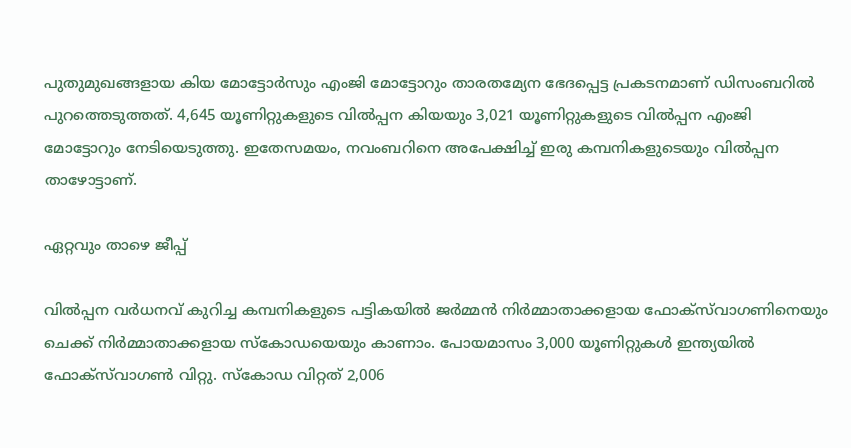പുതുമുഖങ്ങളായ കിയ മോട്ടോര്‍സും എംജി മോട്ടോറും താരതമ്യേന ഭേദപ്പെട്ട പ്രകടനമാണ് ഡിസംബറില്‍ പുറത്തെടുത്തത്. 4,645 യൂണിറ്റുകളുടെ വില്‍പ്പന കിയയും 3,021 യൂണിറ്റുകളുടെ വില്‍പ്പന എംജി മോട്ടോറും നേടിയെടുത്തു. ഇതേസമയം, നവംബറിനെ അപേക്ഷിച്ച് ഇരു കമ്പനികളുടെയും വില്‍പ്പന താഴോട്ടാണ്.

ഏറ്റവും താഴെ ജീപ്പ്

വില്‍പ്പന വര്‍ധനവ് കുറിച്ച കമ്പനികളുടെ പട്ടികയില്‍ ജര്‍മ്മന്‍ നിര്‍മ്മാതാക്കളായ ഫോക്‌സ്‌വാഗണിനെയും ചെക്ക് നിര്‍മ്മാതാക്കളായ സ്‌കോഡയെയും കാണാം. പോയമാസം 3,000 യൂണിറ്റുകള്‍ ഇന്ത്യയില്‍ ഫോക്‌സ്‌വാഗണ്‍ വിറ്റു. സ്‌കോഡ വിറ്റത് 2,006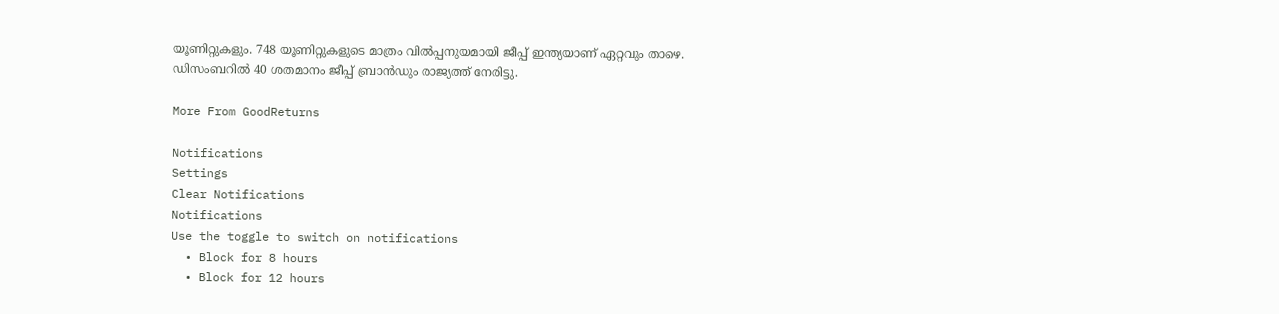യൂണിറ്റുകളും. 748 യൂണിറ്റുകളുടെ മാത്രം വില്‍പ്പനുയമായി ജീപ്പ് ഇന്ത്യയാണ് ഏറ്റവും താഴെ. ഡിസംബറില്‍ 40 ശതമാനം ജീപ്പ് ബ്രാന്‍ഡും രാജ്യത്ത് നേരിട്ടു.

More From GoodReturns

Notifications
Settings
Clear Notifications
Notifications
Use the toggle to switch on notifications
  • Block for 8 hours
  • Block for 12 hours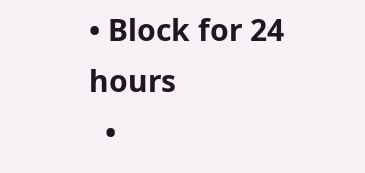• Block for 24 hours
  •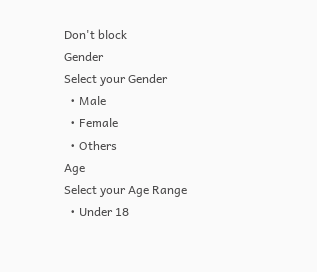Don't block
Gender
Select your Gender
  • Male
  • Female
  • Others
Age
Select your Age Range
  • Under 18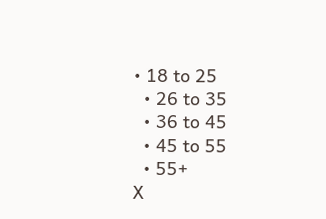• 18 to 25
  • 26 to 35
  • 36 to 45
  • 45 to 55
  • 55+
X